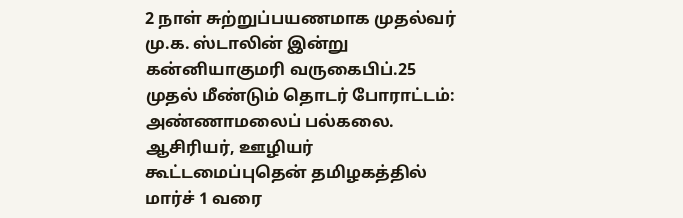2 நாள் சுற்றுப்பயணமாக முதல்வர் மு.க. ஸ்டாலின் இன்று கன்னியாகுமரி வருகைபிப்.25 முதல் மீண்டும் தொடர் போராட்டம்: அண்ணாமலைப் பல்கலை. ஆசிரியர், ஊழியர் கூட்டமைப்புதென் தமிழகத்தில் மார்ச் 1 வரை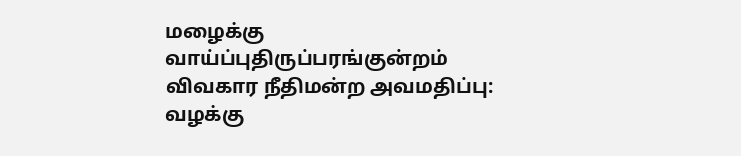மழைக்கு வாய்ப்புதிருப்பரங்குன்றம் விவகார நீதிமன்ற அவமதிப்பு: வழக்கு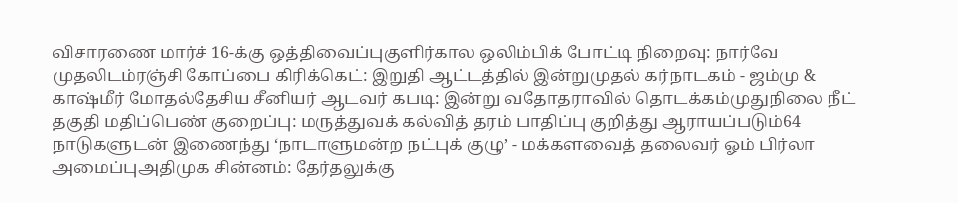விசாரணை மார்ச் 16-க்கு ஒத்திவைப்புகுளிர்கால ஒலிம்பிக் போட்டி நிறைவு: நார்வே முதலிடம்ரஞ்சி கோப்பை கிரிக்கெட்: இறுதி ஆட்டத்தில் இன்றுமுதல் கர்நாடகம் - ஜம்மு & காஷ்மீர் மோதல்தேசிய சீனியர் ஆடவர் கபடி: இன்று வதோதராவில் தொடக்கம்முதுநிலை நீட் தகுதி மதிப்பெண் குறைப்பு: மருத்துவக் கல்வித் தரம் பாதிப்பு குறித்து ஆராயப்படும்64 நாடுகளுடன் இணைந்து ‘நாடாளுமன்ற நட்புக் குழு’ - மக்களவைத் தலைவர் ஓம் பிர்லா அமைப்புஅதிமுக சின்னம்: தேர்தலுக்கு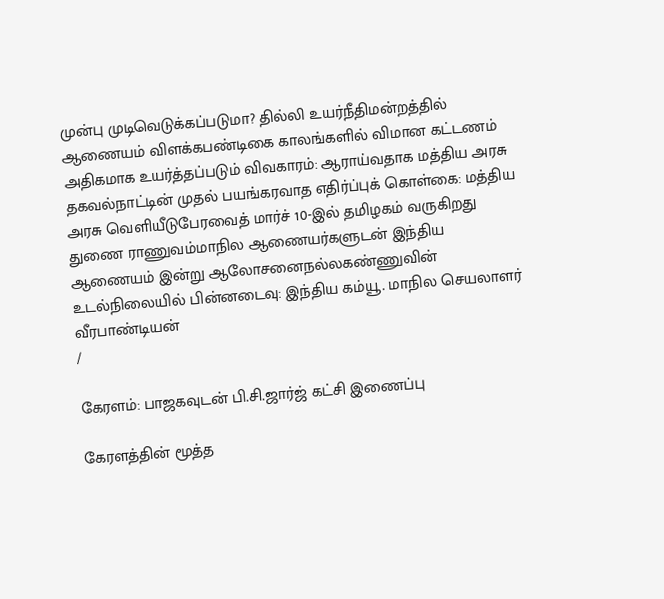முன்பு முடிவெடுக்கப்படுமா? தில்லி உயர்நீதிமன்றத்தில் ஆணையம் விளக்கபண்டிகை காலங்களில் விமான கட்டணம் அதிகமாக உயர்த்தப்படும் விவகாரம்: ஆராய்வதாக மத்திய அரசு தகவல்நாட்டின் முதல் பயங்கரவாத எதிர்ப்புக் கொள்கை: மத்திய அரசு வெளியீடுபேரவைத் மார்ச் 10-இல் தமிழகம் வருகிறது துணை ராணுவம்மாநில ஆணையர்களுடன் இந்திய ஆணையம் இன்று ஆலோசனைநல்லகண்ணுவின் உடல்நிலையில் பின்னடைவு: இந்திய கம்யூ. மாநில செயலாளர் வீரபாண்டியன்
/

கேரளம்: பாஜகவுடன் பி.சி.ஜார்ஜ் கட்சி இணைப்பு

கேரளத்தின் மூத்த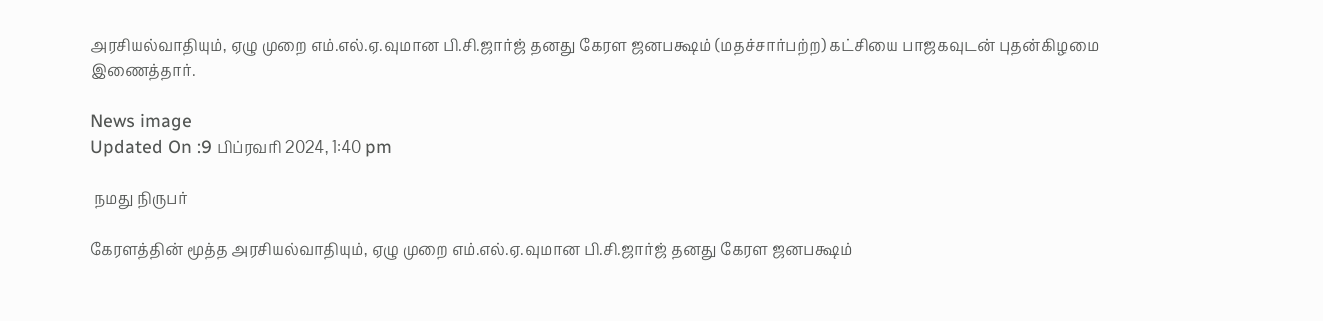அரசியல்வாதியும், ஏழு முறை எம்.எல்.ஏ.வுமான பி.சி.ஜார்ஜ் தனது கேரள ஜனபக்ஷம் (மதச்சார்பற்ற) கட்சியை பாஜகவுடன் புதன்கிழமை இணைத்தார்.

News image
Updated On :9 பிப்ரவரி 2024, 1:40 pm

 நமது நிருபர்

கேரளத்தின் மூத்த அரசியல்வாதியும், ஏழு முறை எம்.எல்.ஏ.வுமான பி.சி.ஜார்ஜ் தனது கேரள ஜனபக்ஷம்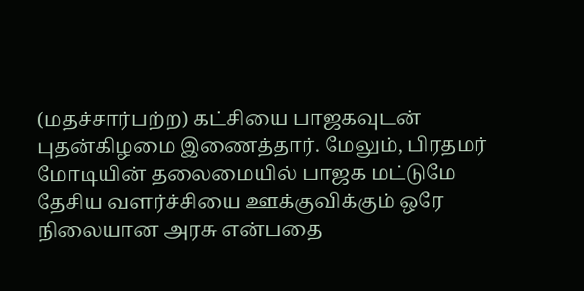(மதச்சார்பற்ற) கட்சியை பாஜகவுடன் புதன்கிழமை இணைத்தார். மேலும், பிரதமர் மோடியின் தலைமையில் பாஜக மட்டுமே தேசிய வளர்ச்சியை ஊக்குவிக்கும் ஒரே நிலையான அரசு என்பதை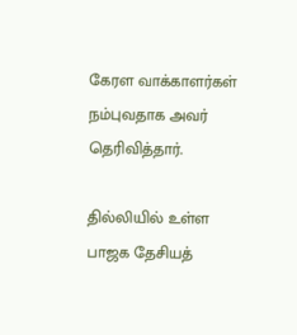கேரள வாக்காளர்கள் நம்புவதாக அவர் தெரிவித்தார்.

தில்லியில் உள்ள பாஜக தேசியத்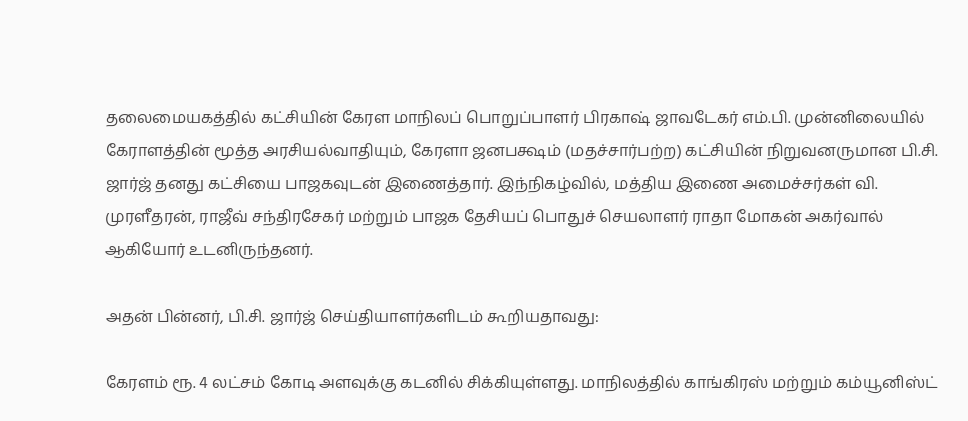தலைமையகத்தில் கட்சியின் கேரள மாநிலப் பொறுப்பாளர் பிரகாஷ் ஜாவடேகர் எம்.பி. முன்னிலையில் கேராளத்தின் மூத்த அரசியல்வாதியும், கேரளா ஜனபக்ஷம் (மதச்சார்பற்ற) கட்சியின் நிறுவனருமான பி.சி. ஜார்ஜ் தனது கட்சியை பாஜகவுடன் இணைத்தார். இந்நிகழ்வில், மத்திய இணை அமைச்சர்கள் வி. முரளீதரன், ராஜீவ் சந்திரசேகர் மற்றும் பாஜக தேசியப் பொதுச் செயலாளர் ராதா மோகன் அகர்வால் ஆகியோர் உடனிருந்தனர்.

அதன் பின்னர், பி.சி. ஜார்ஜ் செய்தியாளர்களிடம் கூறியதாவது:

கேரளம் ரூ. 4 லட்சம் கோடி அளவுக்கு கடனில் சிக்கியுள்ளது. மாநிலத்தில் காங்கிரஸ் மற்றும் கம்யூனிஸ்ட்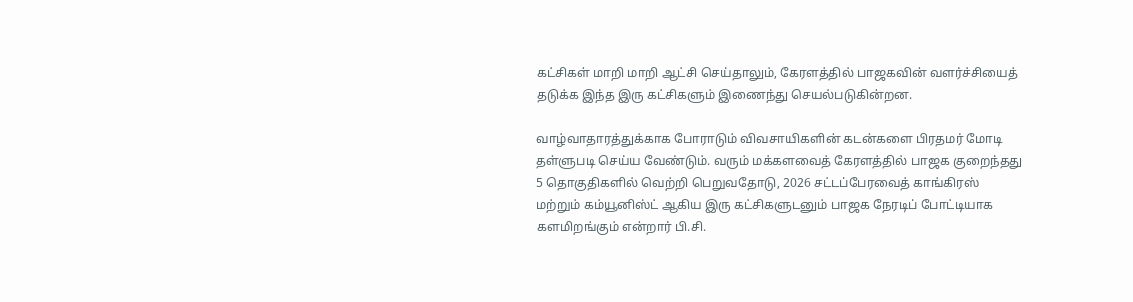கட்சிகள் மாறி மாறி ஆட்சி செய்தாலும், கேரளத்தில் பாஜகவின் வளர்ச்சியைத் தடுக்க இந்த இரு கட்சிகளும் இணைந்து செயல்படுகின்றன.

வாழ்வாதாரத்துக்காக போராடும் விவசாயிகளின் கடன்களை பிரதமர் மோடி தள்ளுபடி செய்ய வேண்டும். வரும் மக்களவைத் கேரளத்தில் பாஜக குறைந்தது 5 தொகுதிகளில் வெற்றி பெறுவதோடு, 2026 சட்டப்பேரவைத் காங்கிரஸ் மற்றும் கம்யூனிஸ்ட் ஆகிய இரு கட்சிகளுடனும் பாஜக நேரடிப் போட்டியாக களமிறங்கும் என்றார் பி.சி.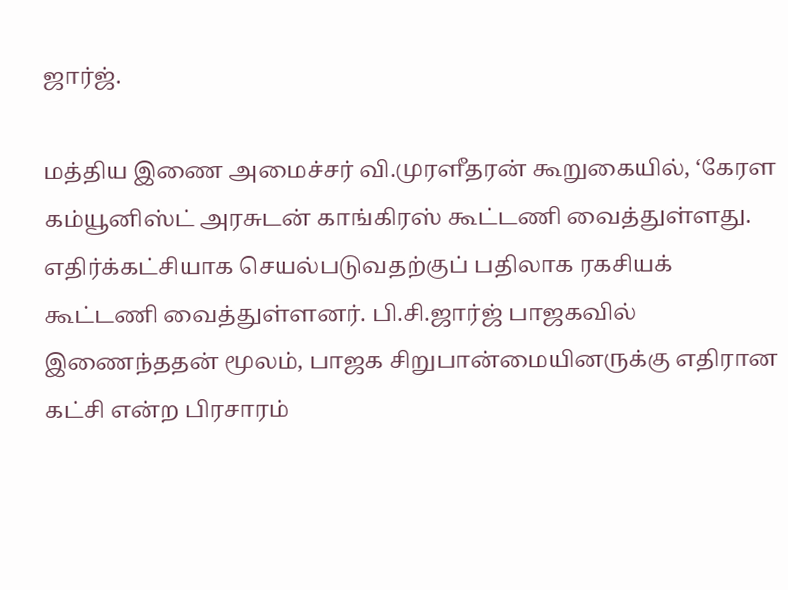ஜார்ஜ்.

மத்திய இணை அமைச்சர் வி.முரளீதரன் கூறுகையில், ‘கேரள கம்யூனிஸ்ட் அரசுடன் காங்கிரஸ் கூட்டணி வைத்துள்ளது. எதிர்க்கட்சியாக செயல்படுவதற்குப் பதிலாக ரகசியக் கூட்டணி வைத்துள்ளனர். பி.சி.ஜார்ஜ் பாஜகவில் இணைந்ததன் மூலம், பாஜக சிறுபான்மையினருக்கு எதிரான கட்சி என்ற பிரசாரம்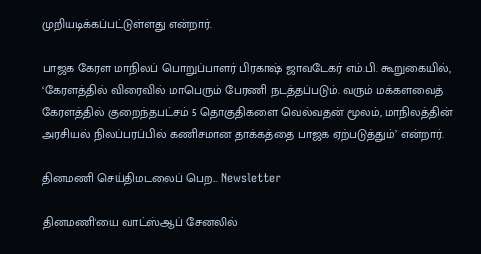முறியடிக்கப்பட்டுள்ளது என்றார்.

பாஜக கேரள மாநிலப் பொறுப்பாளர் பிரகாஷ் ஜாவடேகர் எம்.பி. கூறுகையில், ‘கேரளத்தில் விரைவில் மாபெரும் பேரணி நடத்தப்படும். வரும் மக்களவைத் கேரளத்தில் குறைந்தபட்சம் 5 தொகுதிகளை வெல்வதன் மூலம், மாநிலத்தின் அரசியல் நிலப்பரப்பில் கணிசமான தாக்கத்தை பாஜக ஏற்படுத்தும்’ என்றார்.

தினமணி செய்திமடலைப் பெற... Newsletter

தினமணி'யை வாட்ஸ்ஆப் சேனலில்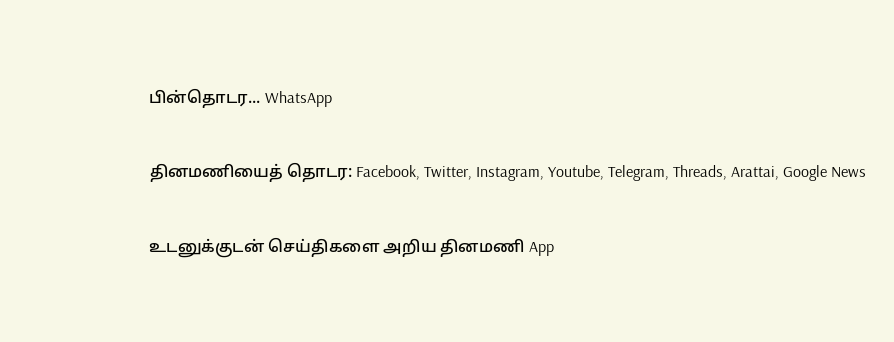பின்தொடர... WhatsApp

தினமணியைத் தொடர: Facebook, Twitter, Instagram, Youtube, Telegram, Threads, Arattai, Google News

உடனுக்குடன் செய்திகளை அறிய தினமணி App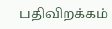பதிவிறக்கம்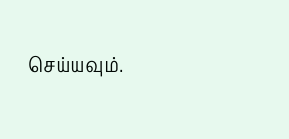செய்யவும்.